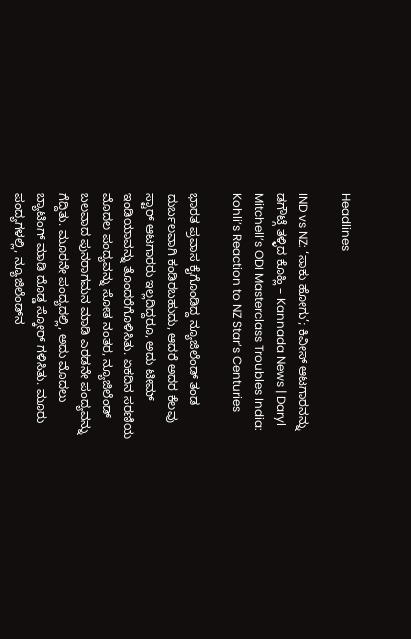Headlines

IND vs NZ: ‘ಸಾಕು ಹೋಗು’; ಕಿವೀಸ್ ಆಟಗಾರನನ್ನು ಡಗೌಟ್ಗೆ ತಳ್ಳಿದ ಕೊಹ್ಲಿ – Kannada News | Daryl Mitchell’s ODI Masterclass Troubles India: Kohli’s Reaction to NZ Star’s Centuries

ಭಾರತ ಪ್ರವಾಸ ಕೈಗೊಂಡಿದ್ದ ನ್ಯೂಜಿಲೆಂಡ್ ತಂಡ ದುರ್ಬಲವಾಗಿ ಕಂಡಿರಬಹುದು, ಆದರೆ ಅದರ ಕೆಲವು ಸ್ಟಾರ್ ಆಟಗಾರರು ಇಲ್ಲದಿದ್ದರೂ, ಅದು ಟೀಮ್ ಇಂಡಿಯಾವನ್ನು ತೊಂದರೆಗೊಳಿಸಿತು. ಏಕದಿನ ಸರಣಿಯ ಮೊದಲ ಪಂದ್ಯವನ್ನು ಸೋತ ನಂತರ, ನ್ಯೂಜಿಲೆಂಡ್ ಬಲವಾದ ಪುನರಾಗಮನ ಮಾಡಿ ಎರಡನೇ ಪಂದ್ಯವನ್ನು ಗೆದ್ದಿತು. ಮೂರನೇ ಪಂದ್ಯದಲ್ಲಿ, ಅದು ಮೊದಲು ಬ್ಯಾಟಿಂಗ್ ಮಾಡಿ ದೊಡ್ಡ ಸ್ಕೋರ್ ಗಳಿಸಿತು. ಮೂರು ಪಂದ್ಯಗಳಲ್ಲಿ, ನ್ಯೂಜಿಲೆಂಡ್‌ನ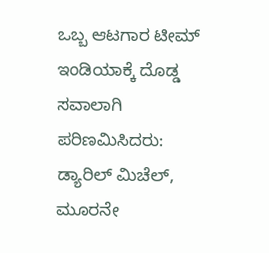ಒಬ್ಬ ಆಟಗಾರ ಟೀಮ್ ಇಂಡಿಯಾಕ್ಕೆ ದೊಡ್ಡ ಸವಾಲಾಗಿ ಪರಿಣಮಿಸಿದರು: ಡ್ಯಾರಿಲ್ ಮಿಚೆಲ್, ಮೂರನೇ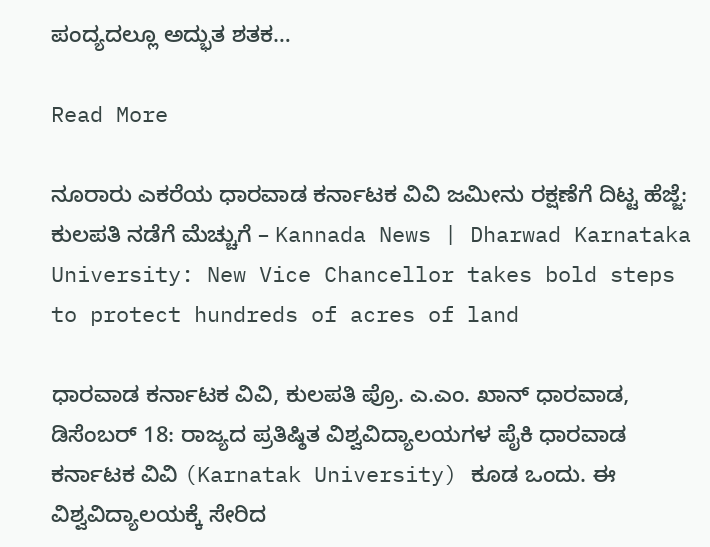ಪಂದ್ಯದಲ್ಲೂ ಅದ್ಭುತ ಶತಕ…

Read More

ನೂರಾರು ಎಕರೆಯ ಧಾರವಾಡ ಕರ್ನಾಟಕ ವಿವಿ ಜಮೀನು ರಕ್ಷಣೆಗೆ ದಿಟ್ಟ ಹೆಜ್ಜೆ: ಕುಲಪತಿ ನಡೆಗೆ ಮೆಚ್ಚುಗೆ – Kannada News | Dharwad Karnataka University: New Vice Chancellor takes bold steps to protect hundreds of acres of land

ಧಾರವಾಡ ಕರ್ನಾಟಕ ವಿವಿ, ಕುಲಪತಿ ಪ್ರೊ. ಎ.ಎಂ. ಖಾನ್ ಧಾರವಾಡ, ಡಿಸೆಂಬರ್ 18: ರಾಜ್ಯದ ಪ್ರತಿಷ್ಠಿತ ವಿಶ್ವವಿದ್ಯಾಲಯಗಳ ಪೈಕಿ ಧಾರವಾಡ ಕರ್ನಾಟಕ ವಿವಿ (Karnatak University) ಕೂಡ ಒಂದು. ಈ ವಿಶ್ವವಿದ್ಯಾಲಯಕ್ಕೆ ಸೇರಿದ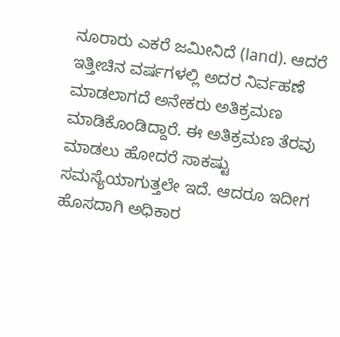ನೂರಾರು ಎಕರೆ ಜಮೀನಿದೆ (land). ಆದರೆ ಇತ್ತೀಚಿನ ವರ್ಷಗಳಲ್ಲಿ ಅದರ ನಿರ್ವಹಣೆ ಮಾಡಲಾಗದೆ ಅನೇಕರು ಅತಿಕ್ರಮಣ ಮಾಡಿಕೊಂಡಿದ್ದಾರೆ. ಈ ಅತಿಕ್ರಮಣ ತೆರವು ಮಾಡಲು ಹೋದರೆ ಸಾಕಷ್ಟು ಸಮಸ್ಯೆಯಾಗುತ್ತಲೇ ಇದೆ. ಆದರೂ ಇದೀಗ ಹೊಸದಾಗಿ ಅಧಿಕಾರ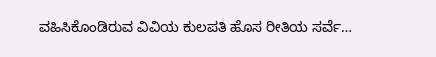ವಹಿಸಿಕೊಂಡಿರುವ ವಿವಿಯ ಕುಲಪತಿ ಹೊಸ ರೀತಿಯ ಸರ್ವೆ…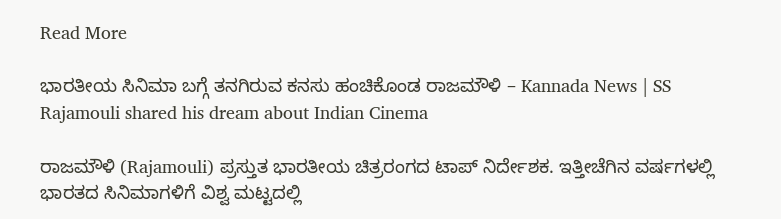Read More

ಭಾರತೀಯ ಸಿನಿಮಾ ಬಗ್ಗೆ ತನಗಿರುವ ಕನಸು ಹಂಚಿಕೊಂಡ ರಾಜಮೌಳಿ – Kannada News | SS Rajamouli shared his dream about Indian Cinema

ರಾಜಮೌಳಿ (Rajamouli) ಪ್ರಸ್ತುತ ಭಾರತೀಯ ಚಿತ್ರರಂಗದ ಟಾಪ್ ನಿರ್ದೇಶಕ. ಇತ್ತೀಚೆಗಿನ ವರ್ಷಗಳಲ್ಲಿ ಭಾರತದ ಸಿನಿಮಾಗಳಿಗೆ ವಿಶ್ವ ಮಟ್ಟದಲ್ಲಿ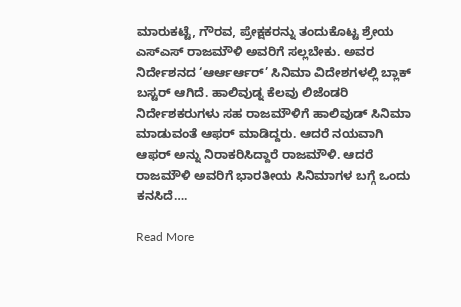ಮಾರುಕಟ್ಟೆ, ಗೌರವ, ಪ್ರೇಕ್ಷಕರನ್ನು ತಂದುಕೊಟ್ಟ ಶ್ರೇಯ ಎಸ್ಎಸ್ ರಾಜಮೌಳಿ ಅವರಿಗೆ ಸಲ್ಲಬೇಕು. ಅವರ ನಿರ್ದೇಶನದ ‘ಆರ್ಆರ್ಆರ್’ ಸಿನಿಮಾ ವಿದೇಶಗಳಲ್ಲಿ ಬ್ಲಾಕ್ ಬಸ್ಟರ್ ಆಗಿದೆ. ಹಾಲಿವುಡ್ನ ಕೆಲವು ಲಿಜೆಂಡರಿ ನಿರ್ದೇಶಕರುಗಳು ಸಹ ರಾಜಮೌಳಿಗೆ ಹಾಲಿವುಡ್ ಸಿನಿಮಾ ಮಾಡುವಂತೆ ಆಫರ್ ಮಾಡಿದ್ದರು. ಆದರೆ ನಯವಾಗಿ ಆಫರ್ ಅನ್ನು ನಿರಾಕರಿಸಿದ್ದಾರೆ ರಾಜಮೌಳಿ. ಆದರೆ ರಾಜಮೌಳಿ ಅವರಿಗೆ ಭಾರತೀಯ ಸಿನಿಮಾಗಳ ಬಗ್ಗೆ ಒಂದು ಕನಸಿದೆ….

Read More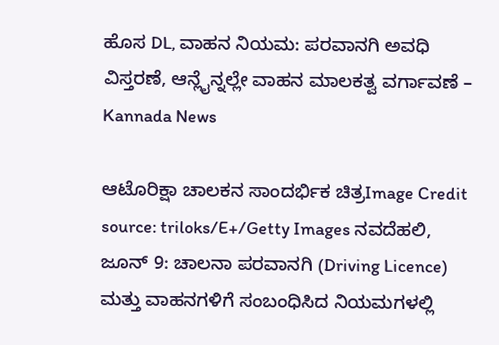ಹೊಸ DL, ವಾಹನ ನಿಯಮ: ಪರವಾನಗಿ ಅವಧಿ ವಿಸ್ತರಣೆ, ಆನ್ಲೈನ್ನಲ್ಲೇ ವಾಹನ ಮಾಲಕತ್ವ ವರ್ಗಾವಣೆ – Kannada News

ಆಟೊರಿಕ್ಷಾ ಚಾಲಕನ ಸಾಂದರ್ಭಿಕ ಚಿತ್ರImage Credit source: triloks/E+/Getty Images ನವದೆಹಲಿ, ಜೂನ್ 9: ಚಾಲನಾ ಪರವಾನಗಿ (Driving Licence) ಮತ್ತು ವಾಹನಗಳಿಗೆ ಸಂಬಂಧಿಸಿದ ನಿಯಮಗಳಲ್ಲಿ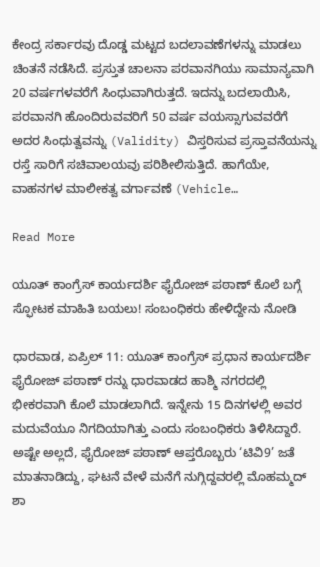ಕೇಂದ್ರ ಸರ್ಕಾರವು ದೊಡ್ಡ ಮಟ್ಟದ ಬದಲಾವಣೆಗಳನ್ನು ಮಾಡಲು ಚಿಂತನೆ ನಡೆಸಿದೆ. ಪ್ರಸ್ತುತ ಚಾಲನಾ ಪರವಾನಗಿಯು ಸಾಮಾನ್ಯವಾಗಿ 20 ವರ್ಷಗಳವರೆಗೆ ಸಿಂಧುವಾಗಿರುತ್ತದೆ. ಇದನ್ನು ಬದಲಾಯಿಸಿ, ಪರವಾನಗಿ ಹೊಂದಿರುವವರಿಗೆ 50 ವರ್ಷ ವಯಸ್ಸಾಗುವವರೆಗೆ ಅದರ ಸಿಂಧುತ್ವವನ್ನು (Validity) ವಿಸ್ತರಿಸುವ ಪ್ರಸ್ತಾವನೆಯನ್ನು ರಸ್ತೆ ಸಾರಿಗೆ ಸಚಿವಾಲಯವು ಪರಿಶೀಲಿಸುತ್ತಿದೆ. ಹಾಗೆಯೇ, ವಾಹನಗಳ ಮಾಲೀಕತ್ವ ವರ್ಗಾವಣೆ (Vehicle…

Read More

ಯೂತ್ ಕಾಂಗ್ರೆಸ್ ಕಾರ್ಯದರ್ಶಿ ಫೈರೋಜ್ ಪಠಾಣ್ ಕೊಲೆ ಬಗ್ಗೆ ಸ್ಫೋಟಕ ಮಾಹಿತಿ ಬಯಲು! ಸಂಬಂಧಿಕರು ಹೇಳಿದ್ದೇನು ನೋಡಿ

ಧಾರವಾಡ, ಏಪ್ರಿಲ್ 11: ಯೂತ್ ಕಾಂಗ್ರೆಸ್ ಪ್ರಧಾನ ಕಾರ್ಯದರ್ಶಿ ಫೈರೋಜ್ ಪಠಾಣ್ ರನ್ನು ಧಾರವಾಡದ ಹಾಶ್ಮಿ ನಗರದಲ್ಲಿ ಭೀಕರವಾಗಿ ಕೊಲೆ ಮಾಡಲಾಗಿದೆ. ಇನ್ನೇನು 15 ದಿನಗಳಲ್ಲಿ ಅವರ ಮದುವೆಯೂ ನಿಗದಿಯಾಗಿತ್ತು ಎಂದು ಸಂಬಂಧಿಕರು ತಿಳಿಸಿದ್ದಾರೆ. ಅಷ್ಟೇ ಅಲ್ಲದೆ, ಫೈರೋಜ್ ಪಠಾಣ್ ಆಪ್ತರೊಬ್ಬರು ‘ಟಿವಿ9’ ಜತೆ ಮಾತನಾಡಿದ್ದು, ಘಟನೆ ವೇಳೆ ಮನೆಗೆ ನುಗ್ಗಿದ್ದವರಲ್ಲಿ ಮೊಹಮ್ಮದ್ ಶಾ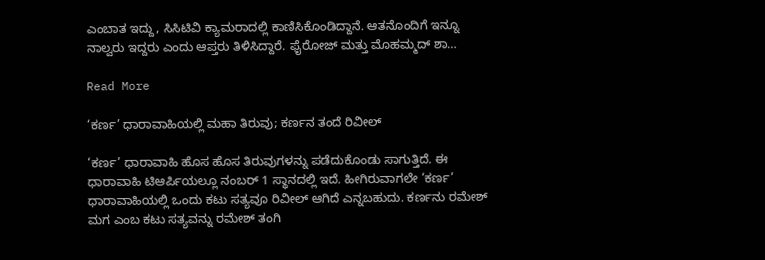ಎಂಬಾತ ಇದ್ದು, ಸಿಸಿಟಿವಿ ಕ್ಯಾಮರಾದಲ್ಲಿ ಕಾಣಿಸಿಕೊಂಡಿದ್ದಾನೆ. ಆತನೊಂದಿಗೆ ಇನ್ನೂ ನಾಲ್ವರು ಇದ್ದರು ಎಂದು ಆಪ್ತರು ತಿಳಿಸಿದ್ದಾರೆ. ಫೈರೋಜ್ ಮತ್ತು ಮೊಹಮ್ಮದ್ ಶಾ…

Read More

‘ಕರ್ಣ’ ಧಾರಾವಾಹಿಯಲ್ಲಿ ಮಹಾ ತಿರುವು; ಕರ್ಣನ ತಂದೆ ರಿವೀಲ್

‘ಕರ್ಣ’ ಧಾರಾವಾಹಿ ಹೊಸ ಹೊಸ ತಿರುವುಗಳನ್ನು ಪಡೆದುಕೊಂಡು ಸಾಗುತ್ತಿದೆ. ಈ ಧಾರಾವಾಹಿ ಟಿಆರ್ಪಿಯಲ್ಲೂ ನಂಬರ್ 1 ಸ್ಥಾನದಲ್ಲಿ ಇದೆ. ಹೀಗಿರುವಾಗಲೇ ‘ಕರ್ಣ’ ಧಾರಾವಾಹಿಯಲ್ಲಿ ಒಂದು ಕಟು ಸತ್ಯವೂ ರಿವೀಲ್ ಆಗಿದೆ ಎನ್ನಬಹುದು. ಕರ್ಣನು ರಮೇಶ್ ಮಗ ಎಂಬ ಕಟು ಸತ್ಯವನ್ನು ರಮೇಶ್ ತಂಗಿ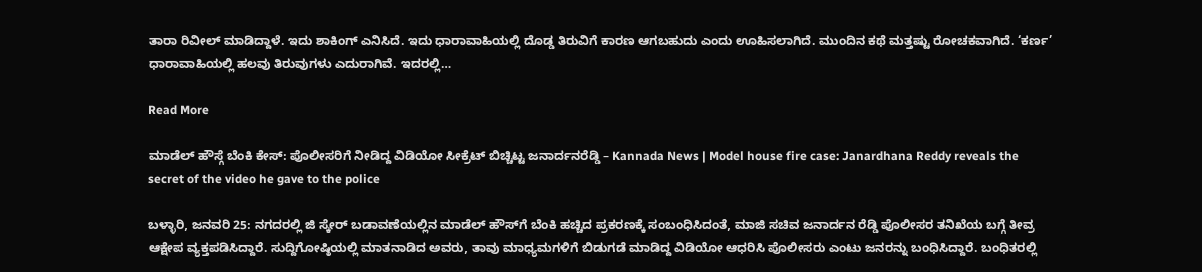ತಾರಾ ರಿವೀಲ್ ಮಾಡಿದ್ದಾಳೆ. ಇದು ಶಾಕಿಂಗ್ ಎನಿಸಿದೆ. ಇದು ಧಾರಾವಾಹಿಯಲ್ಲಿ ದೊಡ್ಡ ತಿರುವಿಗೆ ಕಾರಣ ಆಗಬಹುದು ಎಂದು ಊಹಿಸಲಾಗಿದೆ. ಮುಂದಿನ ಕಥೆ ಮತ್ತಷ್ಟು ರೋಚಕವಾಗಿದೆ. ‘ಕರ್ಣ’ ಧಾರಾವಾಹಿಯಲ್ಲಿ ಹಲವು ತಿರುವುಗಳು ಎದುರಾಗಿವೆ. ಇದರಲ್ಲಿ…

Read More

ಮಾಡೆಲ್ ಹೌಸ್ಗೆ ಬೆಂಕಿ ಕೇಸ್: ಪೊಲೀಸರಿಗೆ ನೀಡಿದ್ದ ವಿಡಿಯೋ ಸೀಕ್ರೆಟ್ ಬಿಚ್ಚಿಟ್ಟ ಜನಾರ್ದನರೆಡ್ಡಿ – Kannada News | Model house fire case: Janardhana Reddy reveals the secret of the video he gave to the police

ಬಳ್ಳಾರಿ, ಜನವರಿ 25: ನಗದರಲ್ಲಿ ಜಿ ಸ್ಕೇರ್ ಬಡಾವಣೆಯಲ್ಲಿನ ಮಾಡೆಲ್ ಹೌಸ್‌ಗೆ ಬೆಂಕಿ ಹಚ್ಚಿದ ಪ್ರಕರಣಕ್ಕೆ ಸಂಬಂಧಿಸಿದಂತೆ, ಮಾಜಿ ಸಚಿವ ಜನಾರ್ದನ ರೆಡ್ಡಿ ಪೊಲೀಸರ ತನಿಖೆಯ ಬಗ್ಗೆ ತೀವ್ರ ಆಕ್ಷೇಪ ವ್ಯಕ್ತಪಡಿಸಿದ್ದಾರೆ. ಸುದ್ದಿಗೋಷ್ಠಿಯಲ್ಲಿ ಮಾತನಾಡಿದ ಅವರು, ತಾವು ಮಾಧ್ಯಮಗಳಿಗೆ ಬಿಡುಗಡೆ ಮಾಡಿದ್ದ ವಿಡಿಯೋ ಆಧರಿಸಿ ಪೊಲೀಸರು ಎಂಟು ಜನರನ್ನು ಬಂಧಿಸಿದ್ದಾರೆ. ಬಂಧಿತರಲ್ಲಿ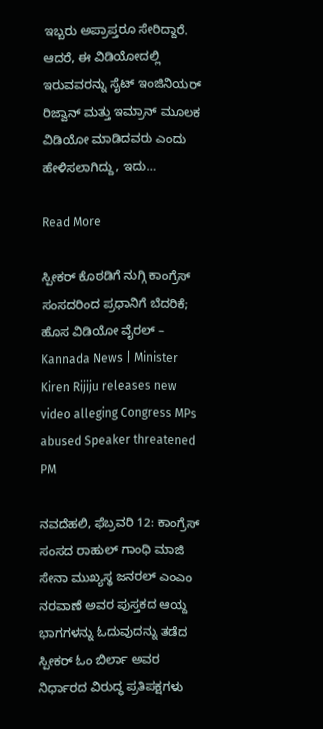ಇಬ್ಬರು ಅಪ್ರಾಪ್ತರೂ ಸೇರಿದ್ದಾರೆ. ಆದರೆ, ಈ ವಿಡಿಯೋದಲ್ಲಿ ಇರುವವರನ್ನು ಸೈಟ್ ಇಂಜಿನಿಯರ್ ರಿಜ್ವಾನ್ ಮತ್ತು ಇಮ್ರಾನ್ ಮೂಲಕ ವಿಡಿಯೋ ಮಾಡಿದವರು ಎಂದು ಹೇಳಿಸಲಾಗಿದ್ದು, ಇದು…

Read More

ಸ್ಪೀಕರ್ ಕೊಠಡಿಗೆ ನುಗ್ಗಿ ಕಾಂಗ್ರೆಸ್ ಸಂಸದರಿಂದ ಪ್ರಧಾನಿಗೆ ಬೆದರಿಕೆ; ಹೊಸ ವಿಡಿಯೋ ವೈರಲ್ – Kannada News | Minister Kiren Rijiju releases new video alleging Congress MPs abused Speaker threatened PM

ನವದೆಹಲಿ, ಫೆಬ್ರವರಿ 12: ಕಾಂಗ್ರೆಸ್ ಸಂಸದ ರಾಹುಲ್ ಗಾಂಧಿ ಮಾಜಿ ಸೇನಾ ಮುಖ್ಯಸ್ಥ ಜನರಲ್ ಎಂಎಂ ನರವಾಣೆ ಅವರ ಪುಸ್ತಕದ ಆಯ್ದ ಭಾಗಗಳನ್ನು ಓದುವುದನ್ನು ತಡೆದ ಸ್ಪೀಕರ್ ಓಂ ಬಿರ್ಲಾ ಅವರ ನಿರ್ಧಾರದ ವಿರುದ್ಧ ಪ್ರತಿಪಕ್ಷಗಳು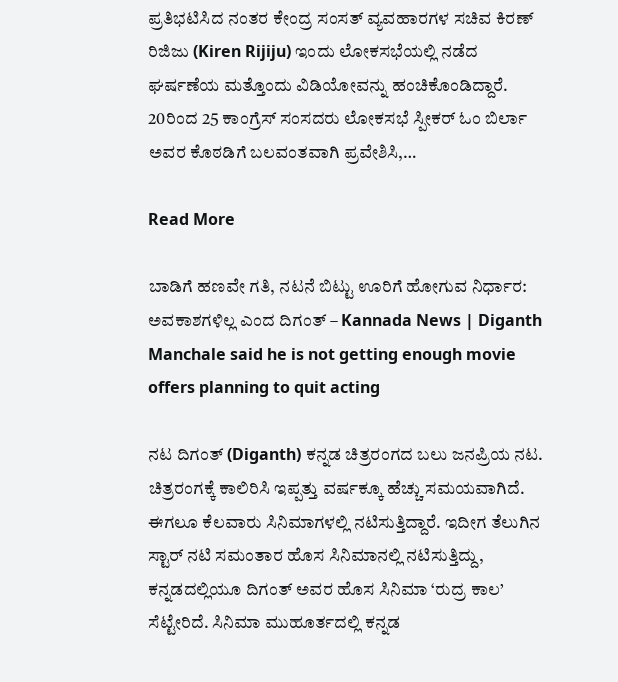ಪ್ರತಿಭಟಿಸಿದ ನಂತರ ಕೇಂದ್ರ ಸಂಸತ್ ವ್ಯವಹಾರಗಳ ಸಚಿವ ಕಿರಣ್ ರಿಜಿಜು (Kiren Rijiju) ಇಂದು ಲೋಕಸಭೆಯಲ್ಲಿ ನಡೆದ ಘರ್ಷಣೆಯ ಮತ್ತೊಂದು ವಿಡಿಯೋವನ್ನು ಹಂಚಿಕೊಂಡಿದ್ದಾರೆ. 20ರಿಂದ 25 ಕಾಂಗ್ರೆಸ್ ಸಂಸದರು ಲೋಕಸಭೆ ಸ್ಪೀಕರ್ ಓಂ ಬಿರ್ಲಾ ಅವರ ಕೊಠಡಿಗೆ ಬಲವಂತವಾಗಿ ಪ್ರವೇಶಿಸಿ,…

Read More

ಬಾಡಿಗೆ ಹಣವೇ ಗತಿ, ನಟನೆ ಬಿಟ್ಟು ಊರಿಗೆ ಹೋಗುವ ನಿರ್ಧಾರ: ಅವಕಾಶಗಳಿಲ್ಲ ಎಂದ ದಿಗಂತ್ – Kannada News | Diganth Manchale said he is not getting enough movie offers planning to quit acting

ನಟ ದಿಗಂತ್ (Diganth) ಕನ್ನಡ ಚಿತ್ರರಂಗದ ಬಲು ಜನಪ್ರಿಯ ನಟ. ಚಿತ್ರರಂಗಕ್ಕೆ ಕಾಲಿರಿಸಿ ಇಪ್ಪತ್ತು ವರ್ಷಕ್ಕೂ ಹೆಚ್ಚು ಸಮಯವಾಗಿದೆ. ಈಗಲೂ ಕೆಲವಾರು ಸಿನಿಮಾಗಳಲ್ಲಿ ನಟಿಸುತ್ತಿದ್ದಾರೆ. ಇದೀಗ ತೆಲುಗಿನ ಸ್ಟಾರ್ ನಟಿ ಸಮಂತಾರ ಹೊಸ ಸಿನಿಮಾನಲ್ಲಿ ನಟಿಸುತ್ತಿದ್ದು, ಕನ್ನಡದಲ್ಲಿಯೂ ದಿಗಂತ್ ಅವರ ಹೊಸ ಸಿನಿಮಾ ‘ರುದ್ರ ಕಾಲ’ ಸೆಟ್ಟೇರಿದೆ. ಸಿನಿಮಾ ಮುಹೂರ್ತದಲ್ಲಿ ಕನ್ನಡ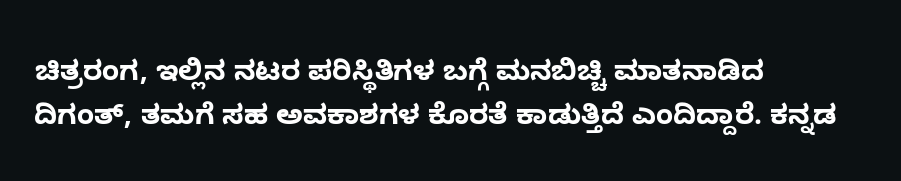ಚಿತ್ರರಂಗ, ಇಲ್ಲಿನ ನಟರ ಪರಿಸ್ಥಿತಿಗಳ ಬಗ್ಗೆ ಮನಬಿಚ್ಚಿ ಮಾತನಾಡಿದ ದಿಗಂತ್, ತಮಗೆ ಸಹ ಅವಕಾಶಗಳ ಕೊರತೆ ಕಾಡುತ್ತಿದೆ ಎಂದಿದ್ದಾರೆ. ಕನ್ನಡ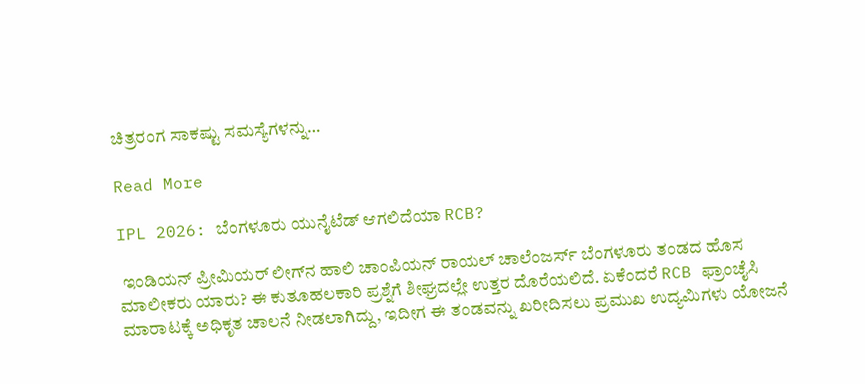ಚಿತ್ರರಂಗ ಸಾಕಷ್ಟು ಸಮಸ್ಯೆಗಳನ್ನು…

Read More

IPL 2026: ಬೆಂಗಳೂರು ಯುನೈಟೆಡ್ ಆಗಲಿದೆಯಾ RCB?

 ಇಂಡಿಯನ್ ಪ್ರೀಮಿಯರ್ ಲೀಗ್‌ನ ಹಾಲಿ ಚಾಂಪಿಯನ್ ರಾಯಲ್ ಚಾಲೆಂಜರ್ಸ್ ಬೆಂಗಳೂರು ತಂಡದ ಹೊಸ ಮಾಲೀಕರು ಯಾರು? ಈ ಕುತೂಹಲಕಾರಿ ಪ್ರಶ್ನೆಗೆ ಶೀಘ್ರದಲ್ಲೇ ಉತ್ತರ ದೊರೆಯಲಿದೆ. ಏಕೆಂದರೆ RCB ಫ್ರಾಂಚೈಸಿ ಮಾರಾಟಕ್ಕೆ ಅಧಿಕೃತ ಚಾಲನೆ ನೀಡಲಾಗಿದ್ದು, ಇದೀಗ ಈ ತಂಡವನ್ನು ಖರೀದಿಸಲು ಪ್ರಮುಖ ಉದ್ಯಮಿಗಳು ಯೋಜನೆ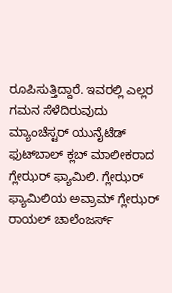ರೂಪಿಸುತ್ತಿದ್ದಾರೆ. ಇವರಲ್ಲಿ ಎಲ್ಲರ ಗಮನ ಸೆಳೆದಿರುವುದು ಮ್ಯಾಂಚೆಸ್ಟರ್‌ ಯುನೈಟೆಡ್‌ ಫುಟ್‌ಬಾಲ್‌ ಕ್ಲಬ್‌ ಮಾಲೀಕರಾದ ಗ್ಲೇಝರ್ ಫ್ಯಾಮಿಲಿ. ಗ್ಲೇಝರ್ ಫ್ಯಾಮಿಲಿಯ ಅವ್ರಾಮ್ ಗ್ಲೇಝರ್ ರಾಯಲ್ ಚಾಲೆಂಜರ್ಸ್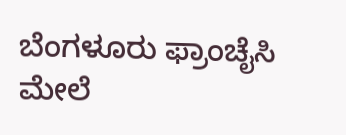ಬೆಂಗಳೂರು ಫ್ರಾಂಚೈಸಿ ಮೇಲೆ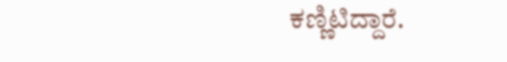ಕಣ್ಣಿಟಿದ್ದಾರೆ.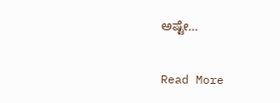ಅಷ್ಟೇ…

Read More